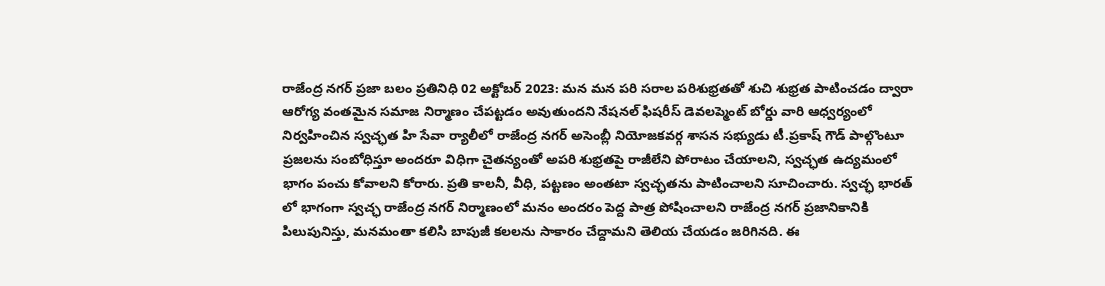రాజేంద్ర నగర్ ప్రజా బలం ప్రతినిధి 02 అక్టోబర్ 2023: మన మన పరి సరాల పరిశుభ్రతతో శుచి శుభ్రత పాటించడం ద్వారా ఆరోగ్య వంతమైన సమాజ నిర్మాణం చేపట్టడం అవుతుందని నేషనల్ ఫిషరీస్ డెవలప్మెంట్ బోర్డు వారి ఆధ్వర్యంలో నిర్వహించిన స్వచ్ఛత హి సేవా ర్యాలీలో రాజేంద్ర నగర్ అసెంబ్లీ నియోజకవర్గ శాసన సభ్యుడు టీ.ప్రకాష్ గౌడ్ పాల్గొంటూ ప్రజలను సంబోధిస్తూ అందరూ విధిగా చైతన్యంతో అపరి శుభ్రతపై రాజీలేని పోరాటం చేయాలని, స్వచ్ఛత ఉద్యమంలో భాగం పంచు కోవాలని కోరారు. ప్రతి కాలనీ, వీధి, పట్టణం అంతటా స్వచ్ఛతను పాటించాలని సూచించారు. స్వచ్ఛ భారత్ లో భాగంగా స్వచ్ఛ రాజేంద్ర నగర్ నిర్మాణంలో మనం అందరం పెద్ద పాత్ర పోషించాలని రాజేంద్ర నగర్ ప్రజానికానికి పిలుపునిస్తు, మనమంతా కలిసి బాపుజీ కలలను సాకారం చేద్దామని తెలియ చేయడం జరిగినది. ఈ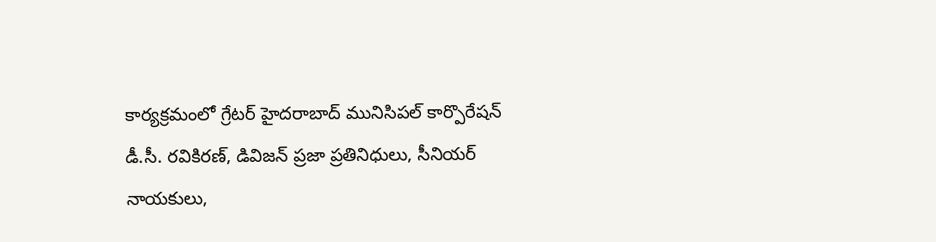కార్యక్రమంలో గ్రేటర్ హైదరాబాద్ మునిసిపల్ కార్పొరేషన్ డీ.సీ. రవికిరణ్, డివిజన్ ప్రజా ప్రతినిధులు, సీనియర్ నాయకులు,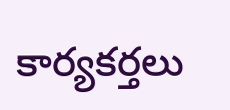కార్యకర్తలు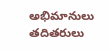అభిమానులు తదితరులు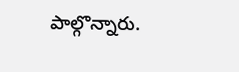పాల్గొన్నారు.